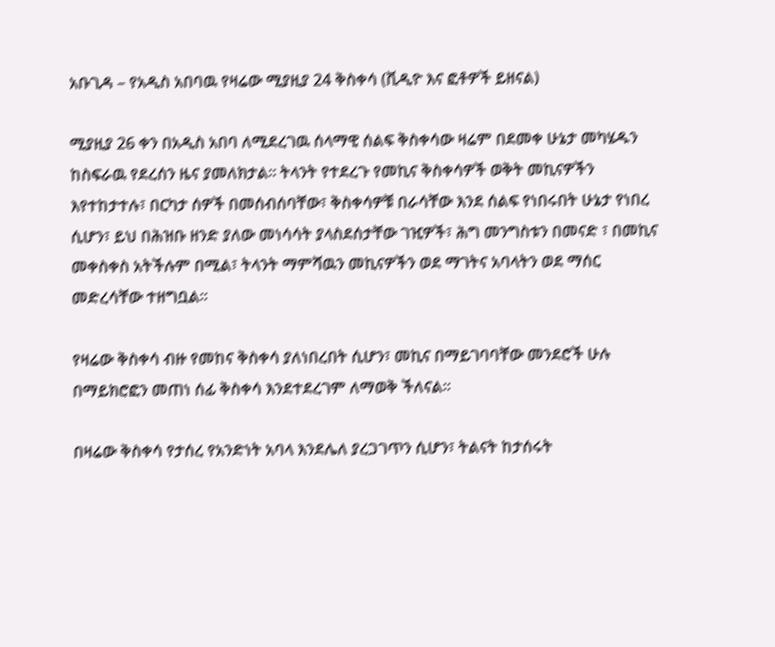አቡጊዳ – የአዲስ አበባዉ የዛሬው ሚያዚያ 24 ቅስቀሳ (ቪዲዮ እና ፎቶዎች ይዘናል)

ሚያዚያ 26 ቀን በአዲስ አበባ ለሚደረገዉ ሰላማዊ ሰልፍ ቅስቀሳው ዛሬም በደመቀ ሁኔታ መካሄዱን ከስፍራዉ የደረሰን ዜና ያመለክታል። ትላንት የተደረጉ የመኪና ቅስቀሳዎች ወቅት መኪናዎችን እየተከታተሉ፣ በርካታ ሰዎች በመሰብሰባቸው፣ ቅስቀሳዎቹ በራሳቸው እንደ ሰልፍ የነበሩበት ሁኔታ የነበረ ሲሆን፣ ይህ በሕዝቡ ዘንድ ያለው መነሳሳት ያላስደሰታቸው ገዢዎች፣ ሕግ መንግስቱን በመናድ ፣ በመኪና መቀስቀስ አትችሉም በሚል፣ ትላንት ማምሻዉን መኪናዎችን ወደ ማገትና አባላትን ወደ ማሰር መድረሳቸው ተዘግቧል።

የዛሬው ቅስቀሳ ብዙ የመከና ቅስቀሳ ያለነበረበት ሲሆን፣ መኪና በማይገባባቸው መንደሮች ሁሉ በማይክሮፎን መጠነ ሰፊ ቅስቀሳ እንደተደረገም ለማወቅ ችለናል።

በዛሬው ቅስቀሳ የታሰረ የአንድነት አባላ እንደሌለ ያረጋገጥን ሲሆን፣ ትልናት ከታሰሩት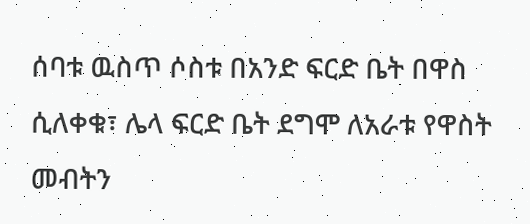ሰባቱ ዉስጥ ሶስቱ በአንድ ፍርድ ቤት በዋስ ሲለቀቁ፣ ሌላ ፍርድ ቤት ደግሞ ለአራቱ የዋስት መብትን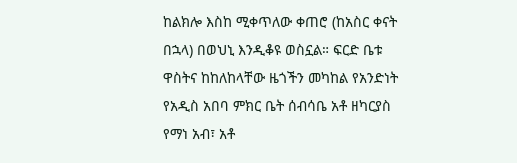ከልክሎ እስከ ሚቀጥለው ቀጠሮ (ከአስር ቀናት በኋላ) በወህኒ እንዲቆዩ ወስኗል። ፍርድ ቤቱ ዋስትና ከከለከላቸው ዜጎችን መካከል የአንድነት የአዲስ አበባ ምክር ቤት ሰብሳቤ አቶ ዘካርያስ የማነ አብ፣ አቶ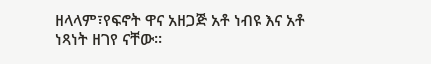ዘላላም፣የፍኖት ዋና አዘጋጅ አቶ ነብዩ እና አቶ ነጻነት ዘገየ ናቸው።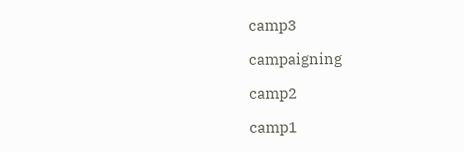camp3

campaigning

camp2

camp1